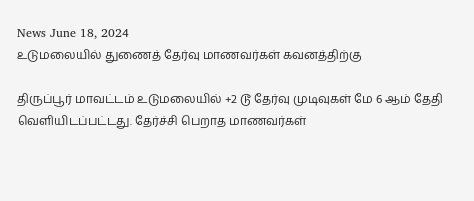News June 18, 2024
உடுமலையில் துணைத் தேர்வு மாணவர்கள் கவனத்திற்கு

திருப்பூர் மாவட்டம் உடுமலையில் +2 டூ தேர்வு முடிவுகள் மே 6 ஆம் தேதி வெளியிடப்பட்டது. தேர்ச்சி பெறாத மாணவர்கள்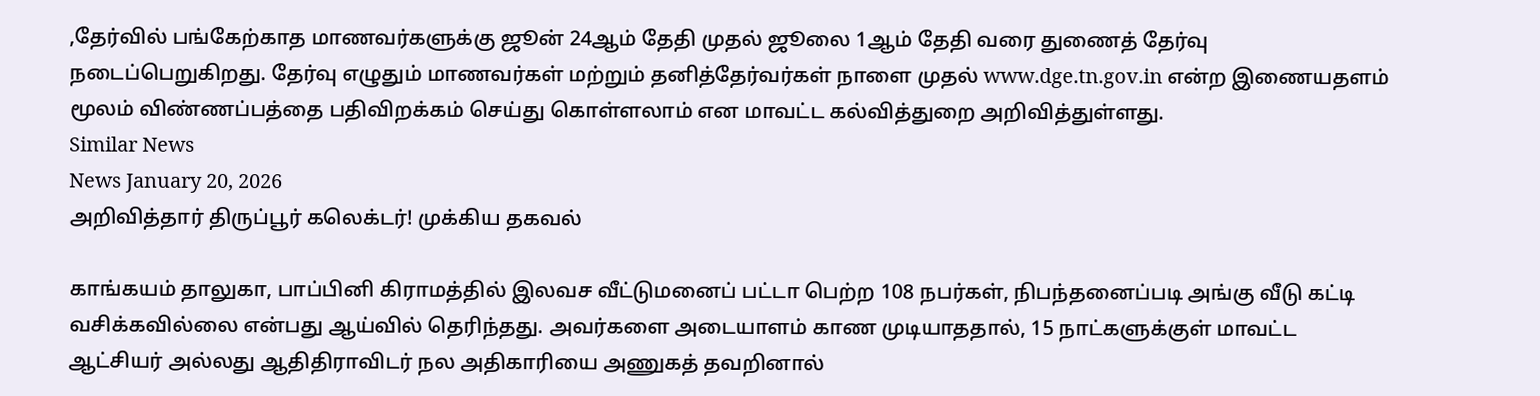,தேர்வில் பங்கேற்காத மாணவர்களுக்கு ஜூன் 24ஆம் தேதி முதல் ஜூலை 1ஆம் தேதி வரை துணைத் தேர்வு நடைப்பெறுகிறது. தேர்வு எழுதும் மாணவர்கள் மற்றும் தனித்தேர்வர்கள் நாளை முதல் www.dge.tn.gov.in என்ற இணையதளம் மூலம் விண்ணப்பத்தை பதிவிறக்கம் செய்து கொள்ளலாம் என மாவட்ட கல்வித்துறை அறிவித்துள்ளது.
Similar News
News January 20, 2026
அறிவித்தார் திருப்பூர் கலெக்டர்! முக்கிய தகவல்

காங்கயம் தாலுகா, பாப்பினி கிராமத்தில் இலவச வீட்டுமனைப் பட்டா பெற்ற 108 நபர்கள், நிபந்தனைப்படி அங்கு வீடு கட்டி வசிக்கவில்லை என்பது ஆய்வில் தெரிந்தது. அவர்களை அடையாளம் காண முடியாததால், 15 நாட்களுக்குள் மாவட்ட ஆட்சியர் அல்லது ஆதிதிராவிடர் நல அதிகாரியை அணுகத் தவறினால்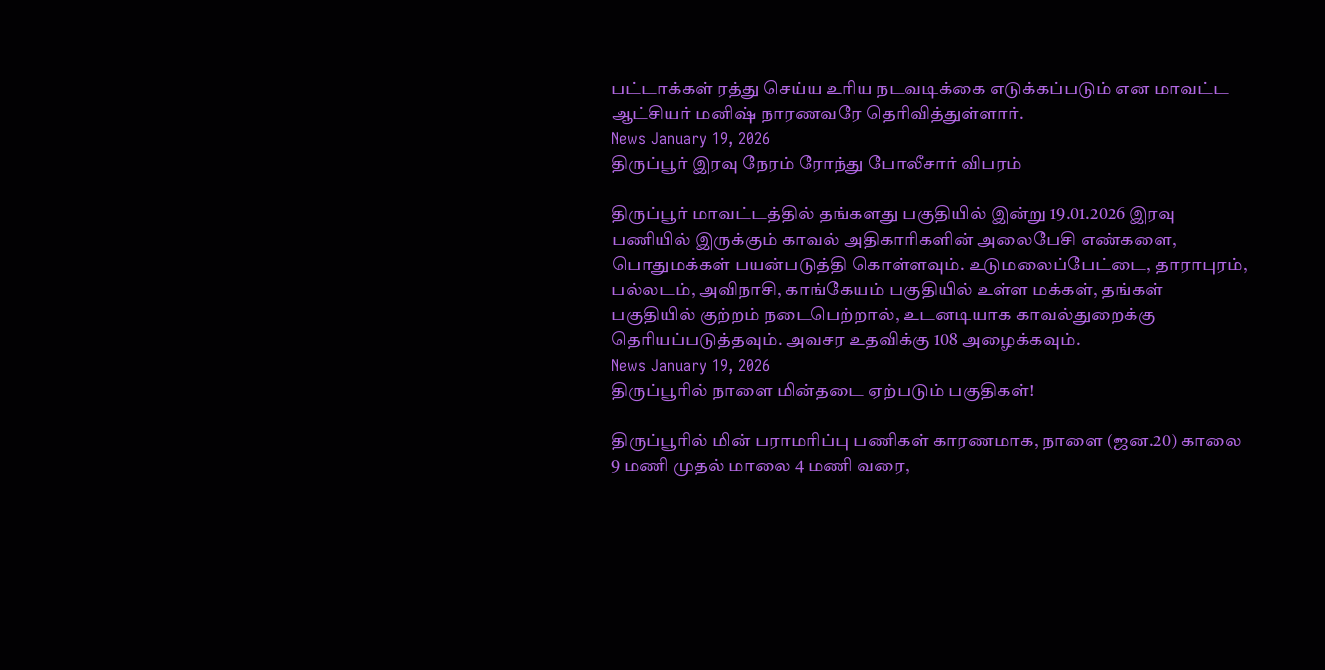பட்டாக்கள் ரத்து செய்ய உரிய நடவடிக்கை எடுக்கப்படும் என மாவட்ட ஆட்சியர் மனிஷ் நாரணவரே தெரிவித்துள்ளார்.
News January 19, 2026
திருப்பூர் இரவு நேரம் ரோந்து போலீசார் விபரம்

திருப்பூர் மாவட்டத்தில் தங்களது பகுதியில் இன்று 19.01.2026 இரவு பணியில் இருக்கும் காவல் அதிகாரிகளின் அலைபேசி எண்களை, பொதுமக்கள் பயன்படுத்தி கொள்ளவும். உடுமலைப்பேட்டை, தாராபுரம், பல்லடம், அவிநாசி, காங்கேயம் பகுதியில் உள்ள மக்கள், தங்கள் பகுதியில் குற்றம் நடைபெற்றால், உடனடியாக காவல்துறைக்கு தெரியப்படுத்தவும். அவசர உதவிக்கு 108 அழைக்கவும்.
News January 19, 2026
திருப்பூரில் நாளை மின்தடை ஏற்படும் பகுதிகள்!

திருப்பூரில் மின் பராமரிப்பு பணிகள் காரணமாக, நாளை (ஜன.20) காலை 9 மணி முதல் மாலை 4 மணி வரை,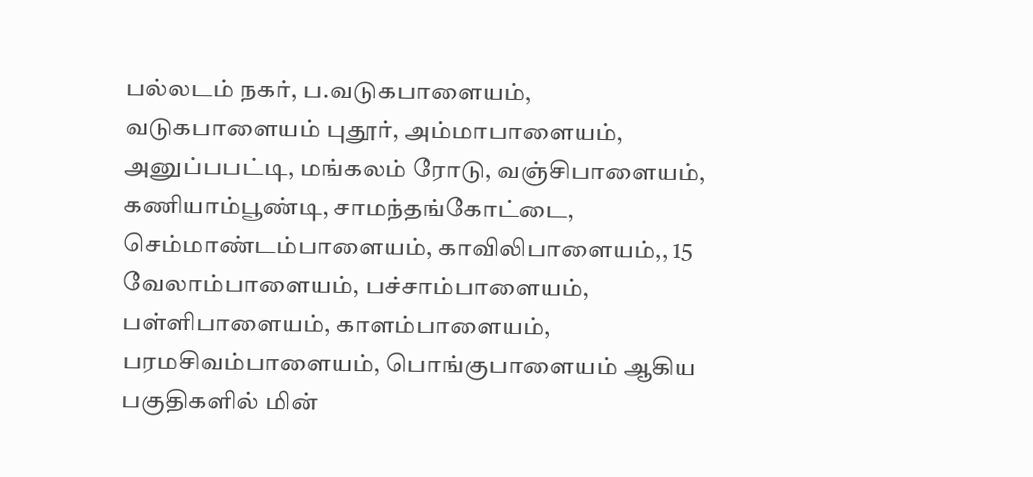பல்லடம் நகர், ப.வடுகபாளையம், வடுகபாளையம் புதூர், அம்மாபாளையம், அனுப்பபட்டி, மங்கலம் ரோடு, வஞ்சிபாளையம், கணியாம்பூண்டி, சாமந்தங்கோட்டை, செம்மாண்டம்பாளையம், காவிலிபாளையம்,, 15 வேலாம்பாளையம், பச்சாம்பாளையம், பள்ளிபாளையம், காளம்பாளையம், பரமசிவம்பாளையம், பொங்குபாளையம் ஆகிய பகுதிகளில் மின்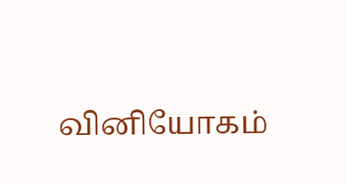வினியோகம்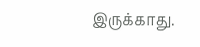இருக்காது.